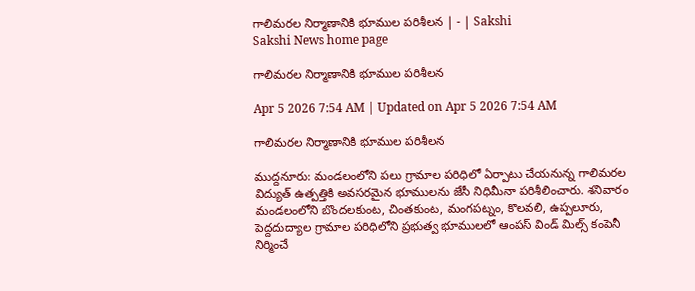గాలిమరల నిర్మాణానికి భూముల పరిశీలన | - | Sakshi
Sakshi News home page

గాలిమరల నిర్మాణానికి భూముల పరిశీలన

Apr 5 2026 7:54 AM | Updated on Apr 5 2026 7:54 AM

గాలిమరల నిర్మాణానికి భూముల పరిశీలన

ముద్దనూరు: మండలంలోని పలు గ్రామాల పరిధిలో ఏర్పాటు చేయనున్న గాలిమరల విద్యుత్‌ ఉత్పత్తికి అవసరమైన భూములను జేసీ నిధిమీనా పరిశీలించారు. శనివారం మండలంలోని బొందలకుంట, చింతకుంట, మంగపట్నం, కొలవలి, ఉప్పలూరు, పెద్దదుద్యాల గ్రామాల పరిధిలోని ప్రభుత్వ భూములలో ఆంపస్‌ విండ్‌ మిల్స్‌ కంపెనీ నిర్మించే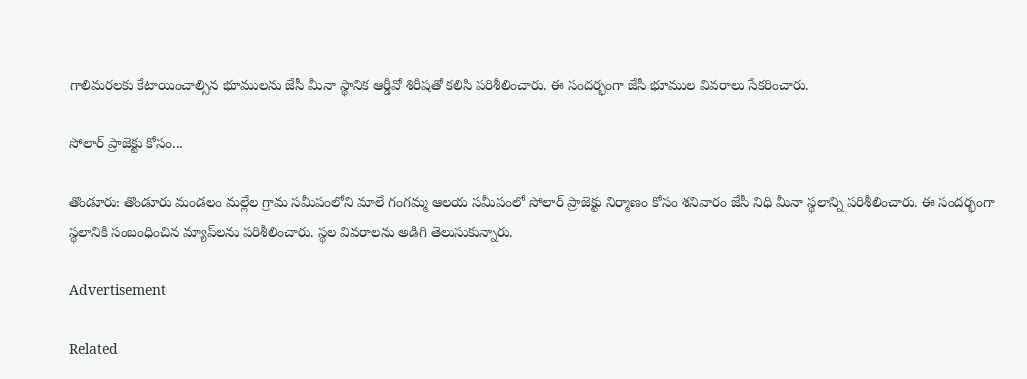గాలిమరలకు కేటాయించాల్సిన భూములను జేసీ మీనా స్థానిక ఆర్డీవో శిరీషతో కలిసి పరిశీలించారు. ఈ సందర్భంగా జేసీ భూముల వివరాలు సేకరించారు.

సోలార్‌ ప్రాజెక్టు కోసం...

తొండూరు: తొండూరు మండలం మల్లేల గ్రామ సమీపంలోని మాలే గంగమ్మ ఆలయ సమీపంలో సోలార్‌ ప్రాజెక్టు నిర్మాణం కోసం శనివారం జేసీ నిధి మీనా స్థలాన్ని పరిశీలించారు. ఈ సందర్భంగా స్థలానికి సంబంధించిన మ్యాప్‌లను పరిశీలించారు. స్థల వివరాలను అడిగి తెలుసుకున్నారు.

Advertisement

Related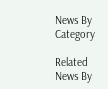News By Category

Related News By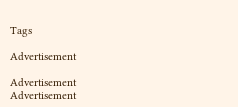Tags

Advertisement

Advertisement
Advertisement